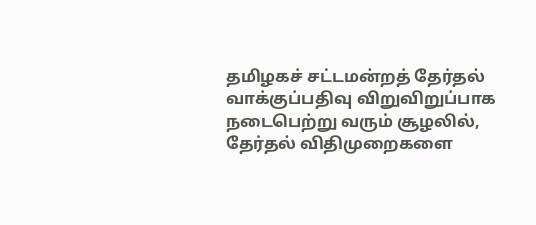தமிழகச் சட்டமன்றத் தேர்தல் வாக்குப்பதிவு விறுவிறுப்பாக நடைபெற்று வரும் சூழலில், தேர்தல் விதிமுறைகளை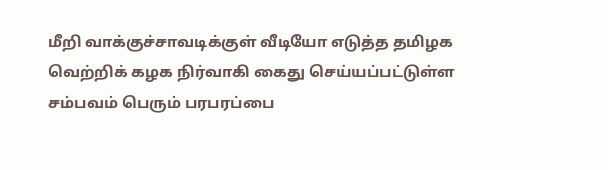மீறி வாக்குச்சாவடிக்குள் வீடியோ எடுத்த தமிழக வெற்றிக் கழக நிர்வாகி கைது செய்யப்பட்டுள்ள சம்பவம் பெரும் பரபரப்பை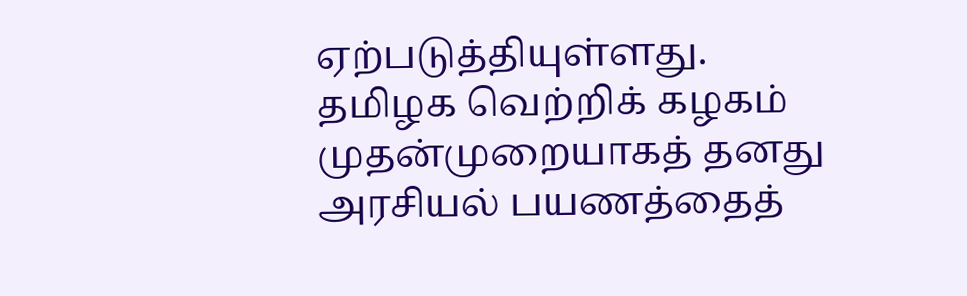ஏற்படுத்தியுள்ளது.
தமிழக வெற்றிக் கழகம் முதன்முறையாகத் தனது அரசியல் பயணத்தைத்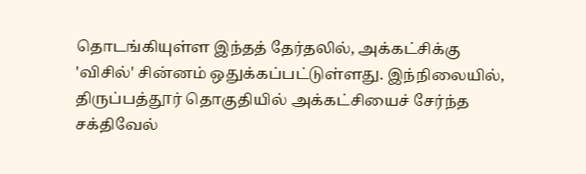தொடங்கியுள்ள இந்தத் தேர்தலில், அக்கட்சிக்கு 'விசில்' சின்னம் ஒதுக்கப்பட்டுள்ளது. இந்நிலையில், திருப்பத்தூர் தொகுதியில் அக்கட்சியைச் சேர்ந்த சக்திவேல்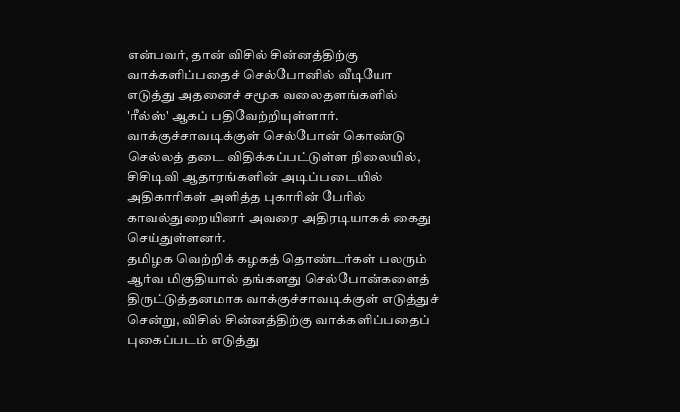என்பவர், தான் விசில் சின்னத்திற்கு வாக்களிப்பதைச் செல்போனில் வீடியோ எடுத்து அதனைச் சமூக வலைதளங்களில் 'ரீல்ஸ்' ஆகப் பதிவேற்றியுள்ளார். வாக்குச்சாவடிக்குள் செல்போன் கொண்டு செல்லத் தடை விதிக்கப்பட்டுள்ள நிலையில், சிசிடிவி ஆதாரங்களின் அடிப்படையில் அதிகாரிகள் அளித்த புகாரின் பேரில் காவல்துறையினர் அவரை அதிரடியாகக் கைது செய்துள்ளனர்.
தமிழக வெற்றிக் கழகத் தொண்டர்கள் பலரும் ஆர்வ மிகுதியால் தங்களது செல்போன்களைத் திருட்டுத்தனமாக வாக்குச்சாவடிக்குள் எடுத்துச் சென்று, விசில் சின்னத்திற்கு வாக்களிப்பதைப் புகைப்படம் எடுத்து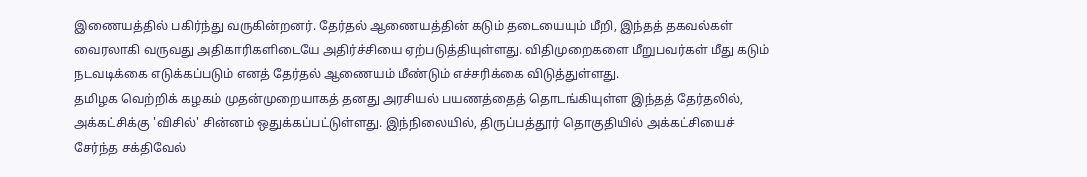இணையத்தில் பகிர்ந்து வருகின்றனர். தேர்தல் ஆணையத்தின் கடும் தடையையும் மீறி, இந்தத் தகவல்கள் வைரலாகி வருவது அதிகாரிகளிடையே அதிர்ச்சியை ஏற்படுத்தியுள்ளது. விதிமுறைகளை மீறுபவர்கள் மீது கடும் நடவடிக்கை எடுக்கப்படும் எனத் தேர்தல் ஆணையம் மீண்டும் எச்சரிக்கை விடுத்துள்ளது.
தமிழக வெற்றிக் கழகம் முதன்முறையாகத் தனது அரசியல் பயணத்தைத் தொடங்கியுள்ள இந்தத் தேர்தலில், அக்கட்சிக்கு 'விசில்' சின்னம் ஒதுக்கப்பட்டுள்ளது. இந்நிலையில், திருப்பத்தூர் தொகுதியில் அக்கட்சியைச் சேர்ந்த சக்திவேல்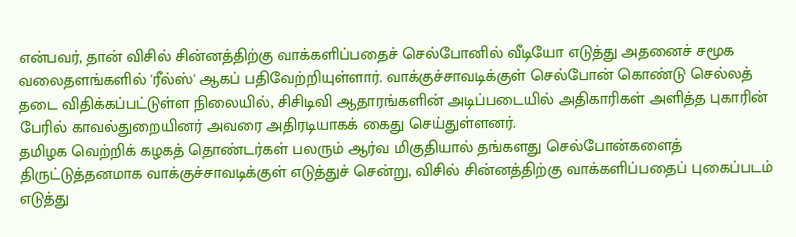என்பவர், தான் விசில் சின்னத்திற்கு வாக்களிப்பதைச் செல்போனில் வீடியோ எடுத்து அதனைச் சமூக வலைதளங்களில் 'ரீல்ஸ்' ஆகப் பதிவேற்றியுள்ளார். வாக்குச்சாவடிக்குள் செல்போன் கொண்டு செல்லத் தடை விதிக்கப்பட்டுள்ள நிலையில், சிசிடிவி ஆதாரங்களின் அடிப்படையில் அதிகாரிகள் அளித்த புகாரின் பேரில் காவல்துறையினர் அவரை அதிரடியாகக் கைது செய்துள்ளனர்.
தமிழக வெற்றிக் கழகத் தொண்டர்கள் பலரும் ஆர்வ மிகுதியால் தங்களது செல்போன்களைத் திருட்டுத்தனமாக வாக்குச்சாவடிக்குள் எடுத்துச் சென்று, விசில் சின்னத்திற்கு வாக்களிப்பதைப் புகைப்படம் எடுத்து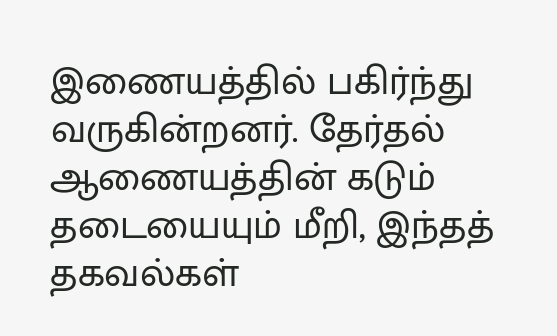இணையத்தில் பகிர்ந்து வருகின்றனர். தேர்தல் ஆணையத்தின் கடும் தடையையும் மீறி, இந்தத் தகவல்கள்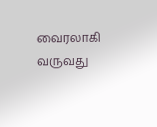வைரலாகி வருவது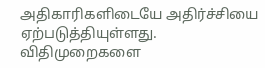அதிகாரிகளிடையே அதிர்ச்சியை ஏற்படுத்தியுள்ளது. விதிமுறைகளை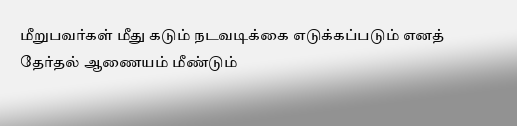மீறுபவர்கள் மீது கடும் நடவடிக்கை எடுக்கப்படும் எனத் தேர்தல் ஆணையம் மீண்டும்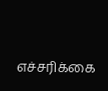எச்சரிக்கை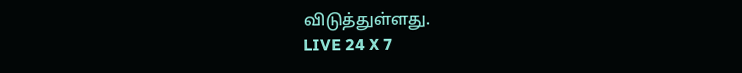விடுத்துள்ளது.
LIVE 24 X 7